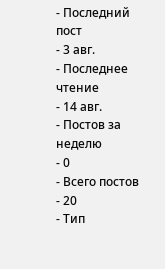- Последний пост
- 3 авг.
- Последнее чтение
- 14 авг.
- Постов за неделю
- 0
- Всего постов
- 20
- Тип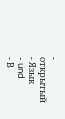- открытый
- Язык
- und
- В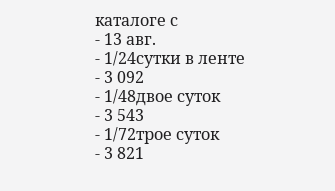каталоге с
- 13 авг.
- 1/24сутки в ленте
- 3 092
- 1/48двое суток
- 3 543
- 1/72трое суток
- 3 821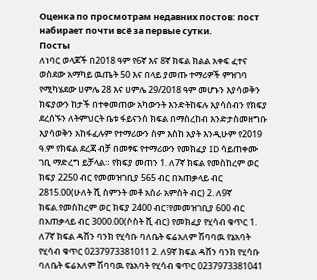Оценка по просмотрам недавних постов: пост набирает почти всё за первые сутки.
Посты
ለነባር ወላጆች በ2018 ዓም የ6ኛ እና 8ኛ ክፍል ክልል አቀፍ ፈተና ወስደው አማካይ ዉጤት 50 እና በላይ ያመጡ ተማሪዎች ምዝገባ የሚካሄደው ሀምሌ 28 እና ሀምሌ 29/2018 ዓም መሆኑን እያሳወቅን ክፍያውን ከታች በተቀመጠው አካውንት እንድትከፍሉ እያሳሰብን የክፍያ ደረሰኙን ለትምህርት ቤቱ ፋይናንስ ክፍል በማስረከብ እንድታስመዘግቡ እያሳወቅን አከፋፈሉም የተማሪውን ስም እስከ አያት እንዲሁም የ2019 ዓ.ም የክፍል ደረጃ ብቻ በመፃፍ የተማሪውን የመክፈያ ID ሳይጠቀሙ ገቢ ማድረግ ይቻላል። የክፍያ መጠን 1. ለ7ኛ ክፍል የመስከረም ወር ክፍያ 2250 ብር የመመዝገቢያ 565 ብር በአጠቃላይ ብር 2815.00(ሁለት ሺ ስምንት መቶ አስራ አምስት ብር) 2. ለ9ኛ ክፍል.የመስከረም ወር ክፍያ 2400 ብር፣የመመዝገቢያ 600 ብር በአጠቃላይ ብር 3000.00(ሶስት ሺ ብር) የመክፈያ የሂሳብ ቁጥር 1. ለ7ኛ ክፍል ዳሸን ባንክ የሂሳቡ ባለቤት ፍሬአለም ሽባባዉ የኔአባት የሂሳብ ቁጥር 0237973381011 2. ለ9ኛ ክፍል ዳሸን ባንክ የሂሳቡ ባለቤት ፍሬአለም ሽባባዉ የኔአባት የሂሳብ ቁጥር 0237973381041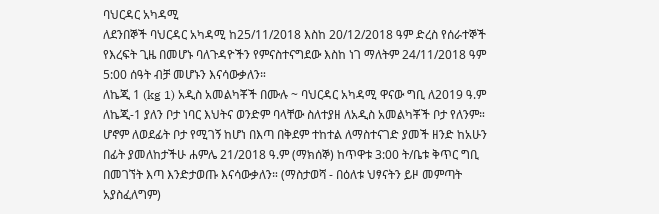ባህርዳር አካዳሚ
ለደንበኞች ባህርዳር አካዳሚ ከ25/11/2018 እስከ 20/12/2018 ዓም ድረስ የሰራተኞች የእረፍት ጊዜ በመሆኑ ባለጉዳዮችን የምናስተናግደው እስከ ነገ ማለትም 24/11/2018 ዓም 5:00 ሰዓት ብቻ መሆኑን እናሳውቃለን።
ለኬጂ 1 (kg 1) አዲስ አመልካቾች በሙሉ ~ ባህርዳር አካዳሚ ዋናው ግቢ ለ2019 ዓ.ም ለኬጂ-1 ያለን ቦታ ነባር እህትና ወንድም ባላቸው ስለተያዘ ለአዲስ አመልካቾች ቦታ የለንም። ሆኖም ለወደፊት ቦታ የሚገኝ ከሆነ በእጣ በቅደም ተከተል ለማስተናገድ ያመች ዘንድ ከአሁን በፊት ያመለከታችሁ ሐምሌ 21/2018 ዓ.ም (ማክሰኞ) ከጥዋቱ 3:00 ት/ቤቱ ቅጥር ግቢ በመገኘት እጣ እንድታወጡ እናሳውቃለን። (ማስታወሻ - በዕለቱ ህፃናትን ይዞ መምጣት አያስፈለግም)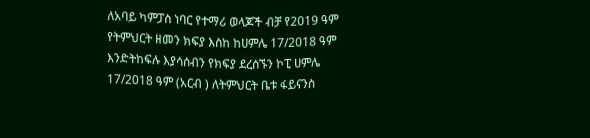ለአባይ ካምፓስ ነባር የተማሪ ወላጆች ብቻ የ2019 ዓም የትምህርት ዘመን ክፍያ እስከ ከሀምሌ 17/2018 ዓም እንድትከፍሉ እያሳሰብን የክፍያ ደረሰኙን ኮፒ ሀምሌ 17/2018 ዓም (አርብ ) ለትምህርት ቤቱ ፋይናንስ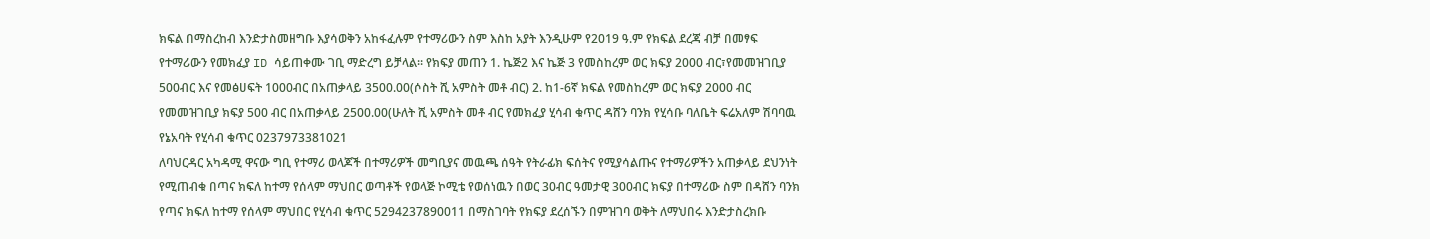ክፍል በማስረከብ እንድታስመዘግቡ እያሳወቅን አከፋፈሉም የተማሪውን ስም እስከ አያት እንዲሁም የ2019 ዓ.ም የክፍል ደረጃ ብቻ በመፃፍ የተማሪውን የመክፈያ ID ሳይጠቀሙ ገቢ ማድረግ ይቻላል። የክፍያ መጠን 1. ኬጅ2 እና ኬጅ 3 የመስከረም ወር ክፍያ 2000 ብር፣የመመዝገቢያ 500ብር እና የመፅሀፍት 1000ብር በአጠቃላይ 3500.00(ሶስት ሺ አምስት መቶ ብር) 2. ከ1-6ኛ ክፍል የመስከረም ወር ክፍያ 2000 ብር የመመዝገቢያ ክፍያ 500 ብር በአጠቃላይ 2500.00(ሁለት ሺ አምስት መቶ ብር የመክፈያ ሂሳብ ቁጥር ዳሸን ባንክ የሂሳቡ ባለቤት ፍሬአለም ሽባባዉ የኔአባት የሂሳብ ቁጥር 0237973381021
ለባህርዳር አካዳሚ ዋናው ግቢ የተማሪ ወላጆች በተማሪዎች መግቢያና መዉጫ ሰዓት የትራፊክ ፍሰትና የሚያሳልጡና የተማሪዎችን አጠቃላይ ደህንነት የሚጠብቁ በጣና ክፍለ ከተማ የሰላም ማህበር ወጣቶች የወላጅ ኮሚቴ የወሰነዉን በወር 30ብር ዓመታዊ 300ብር ክፍያ በተማሪው ስም በዳሸን ባንክ የጣና ክፍለ ከተማ የሰላም ማህበር የሂሳብ ቁጥር 5294237890011 በማስገባት የክፍያ ደረሰኙን በምዝገባ ወቅት ለማህበሩ እንድታስረክቡ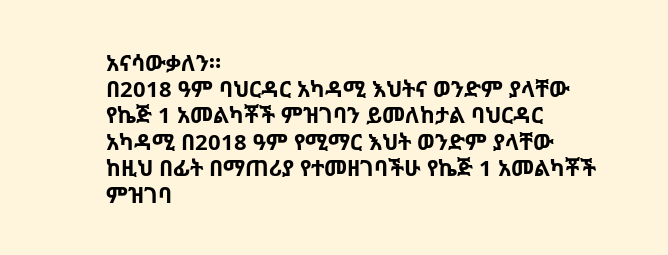አናሳውቃለን።
በ2018 ዓም ባህርዳር አካዳሚ እህትና ወንድም ያላቸው የኬጅ 1 አመልካቾች ምዝገባን ይመለከታል ባህርዳር አካዳሚ በ2018 ዓም የሚማር እህት ወንድም ያላቸው ከዚህ በፊት በማጠሪያ የተመዘገባችሁ የኬጅ 1 አመልካቾች ምዝገባ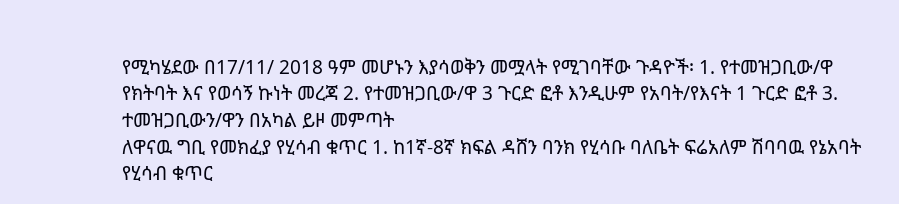የሚካሄደው በ17/11/ 2018 ዓም መሆኑን እያሳወቅን መሟላት የሚገባቸው ጉዳዮች፡ 1. የተመዝጋቢው/ዋ የክትባት እና የወሳኝ ኩነት መረጃ 2. የተመዝጋቢው/ዋ 3 ጉርድ ፎቶ እንዲሁም የአባት/የእናት 1 ጉርድ ፎቶ 3. ተመዝጋቢውን/ዋን በአካል ይዞ መምጣት
ለዋናዉ ግቢ የመክፈያ የሂሳብ ቁጥር 1. ከ1ኛ-8ኛ ክፍል ዳሸን ባንክ የሂሳቡ ባለቤት ፍሬአለም ሽባባዉ የኔአባት የሂሳብ ቁጥር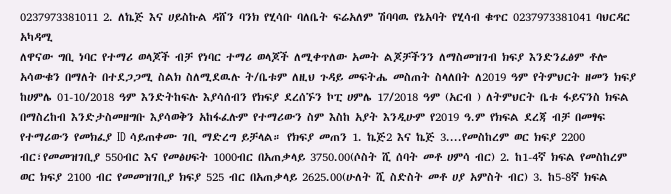0237973381011 2. ለኬጅ እና ሀይስኩል ዳሸን ባንክ የሂሳቡ ባለቤት ፍሬአለም ሽባባዉ የኔአባት የሂሳብ ቁጥር 0237973381041 ባህርዳር አካዳሚ
ለዋናው ግቢ ነባር የተማሪ ወላጆች ብቻ የነባር ተማሪ ወላጆች ለሚቀጥለው አመት ልጆቻችንን ለማስመዝገብ ክፍያ እንድንፈፅም ቶሎ አሳውቁን በማለት በተደጋጋሚ ስልክ ስለሚደዉሉ ት/ቤቱም ለዚህ ጉዳይ መፍትሔ መስጠት ስላለበት ለ2019 ዓም የትምህርት ዘመን ክፍያ ከሀምሌ 01-10/2018 ዓም እንድትከፍሉ እያሳሰብን የክፍያ ደረሰኙን ኮፒ ሀምሌ 17/2018 ዓም (አርብ ) ለትምህርት ቤቱ ፋይናንስ ክፍል በማስረከብ እንድታስመዘግቡ እያሳወቅን አከፋፈሉም የተማሪውን ስም እስከ አያት እንዲሁም የ2019 ዓ.ም የክፍል ደረጃ ብቻ በመፃፍ የተማሪውን የመክፈያ ID ሳይጠቀሙ ገቢ ማድረግ ይቻላል። የክፍያ መጠን 1. ኬጅ2 እና ኬጅ 3....የመስከረም ወር ክፍያ 2200 ብር፣የመመዝገቢያ 550ብር እና የመፅሀፍት 1000ብር በአጠቃላይ 3750.00(ሶስት ሺ ሰባት መቶ ሀምሳ ብር) 2. ከ1-4ኛ ክፍል የመስከረም ወር ክፍያ 2100 ብር የመመዝገቢያ ክፍያ 525 ብር በአጠቃላይ 2625.00(ሁለት ሺ ስድስት መቶ ሀያ አምስት ብር) 3. ከ5-8ኛ ክፍል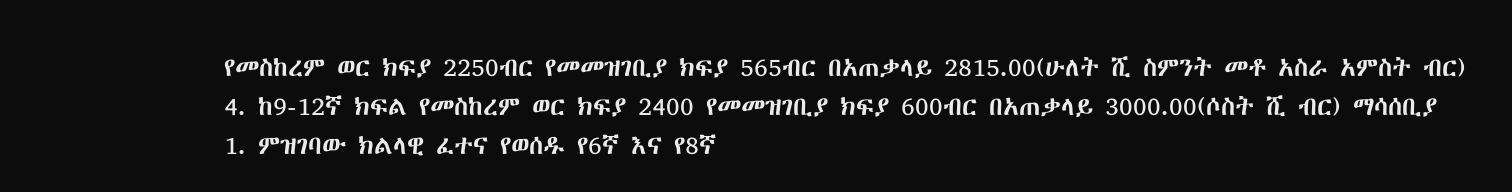የመስከረም ወር ክፍያ 2250ብር የመመዝገቢያ ክፍያ 565ብር በአጠቃላይ 2815.00(ሁለት ሺ ስምንት መቶ አስራ አምስት ብር) 4. ከ9-12ኛ ክፍል የመስከረም ወር ክፍያ 2400 የመመዝገቢያ ክፍያ 600ብር በአጠቃላይ 3000.00(ሶስት ሺ ብር) ማሳሰቢያ 1. ምዝገባው ክልላዊ ፈተና የወሰዱ የ6ኛ እና የ8ኛ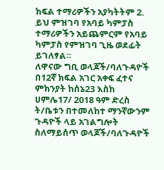ክፍል ተማሪዎችን አያካትትም 2. ይህ ምዝገባ የአባይ ካምፓስ ተማሪዎችን አይጨምርም የአባይ ካምፓስ የምዝገባ ጊዜ ወደፊት ይገለፃል።
ለዋናው ግቢ ወላጆች/ባለጉዳዮች በ12ኛ ክፍል አገር አቀፍ ፈተና ምክንያት ከሰኔ23 እስከ ሀምሌ17/ 2018 ዓም ድረስ ት/ቤቱን በተመለከተ ማንኛውንም ጉዳዮች ላይ አገልግሎት ስለማይሰጥ ወላጆች/ባለጉዳዮች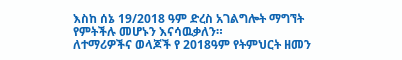እስከ ሰኔ 19/2018 ዓም ድረስ አገልግሎት ማግኘት የምትችሉ መሆኑን እናሳዉቃለን።
ለተማሪዎችና ወላጆች የ 2018ዓም የትምህርት ዘመን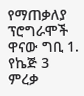የማጠቃለያ ፕሮግራሞች ዋናው ግቢ 1. የኬጅ 3 ምረቃ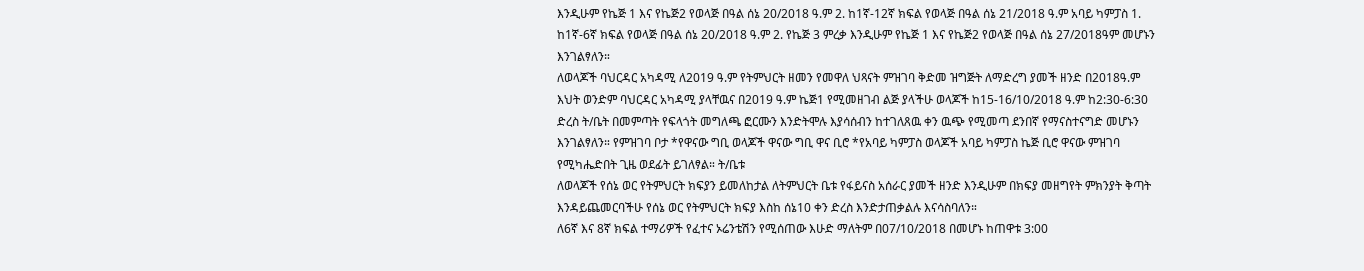እንዲሁም የኬጅ 1 እና የኬጅ2 የወላጅ በዓል ሰኔ 20/2018 ዓ.ም 2. ከ1ኛ-12ኛ ክፍል የወላጅ በዓል ሰኔ 21/2018 ዓ.ም አባይ ካምፓስ 1. ከ1ኛ-6ኛ ክፍል የወላጅ በዓል ሰኔ 20/2018 ዓ.ም 2. የኬጅ 3 ምረቃ እንዲሁም የኬጅ 1 እና የኬጅ2 የወላጅ በዓል ሰኔ 27/2018ዓም መሆኑን እንገልፃለን።
ለወላጆች ባህርዳር አካዳሚ ለ2019 ዓ.ም የትምህርት ዘመን የመዋለ ህጻናት ምዝገባ ቅድመ ዝግጅት ለማድረግ ያመች ዘንድ በ2018ዓ.ም እህት ወንድም ባህርዳር አካዳሚ ያላቸዉና በ2019 ዓ.ም ኬጅ1 የሚመዘገብ ልጅ ያላችሁ ወላጆች ከ15-16/10/2018 ዓ.ም ከ2:30-6:30 ድረስ ት/ቤት በመምጣት የፍላጎት መግለጫ ፎርሙን እንድትሞሉ እያሳሰብን ከተገለጸዉ ቀን ዉጭ የሚመጣ ደንበኛ የማናስተናግድ መሆኑን እንገልፃለን። የምዝገባ ቦታ *የዋናው ግቢ ወላጆች ዋናው ግቢ ዋና ቢሮ *የአባይ ካምፓስ ወላጆች አባይ ካምፓስ ኬጅ ቢሮ ዋናው ምዝገባ የሚካሔድበት ጊዜ ወደፊት ይገለፃል። ት/ቤቱ
ለወላጆች የሰኔ ወር የትምህርት ክፍያን ይመለከታል ለትምህርት ቤቱ የፋይናስ አሰራር ያመች ዘንድ እንዲሁም በክፍያ መዘግየት ምክንያት ቅጣት እንዳይጨመርባችሁ የሰኔ ወር የትምህርት ክፍያ እስከ ሰኔ10 ቀን ድረስ እንድታጠቃልሉ እናሳስባለን።
ለ6ኛ እና 8ኛ ክፍል ተማሪዎች የፈተና ኦሬንቴሽን የሚሰጠው እሁድ ማለትም በ07/10/2018 በመሆኑ ከጠዋቱ 3:00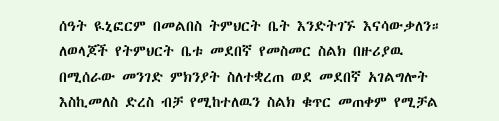ሰዓት ዪኒፎርም በመልበስ ትምህርት ቤት እንድትገኙ እናሳውቃለን።
ለወላጆች የትምህርት ቤቱ መደበኛ የመስመር ስልክ በዙሪያዉ በሚሰራው መንገድ ምክንያት ስለተቋረጠ ወደ መደበኛ አገልግሎት እስኪመለስ ድረስ ብቻ የሚከተለዉን ስልክ ቁጥር መጠቀም የሚቻል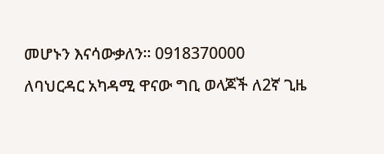መሆኑን እናሳውቃለን። 0918370000
ለባህርዳር አካዳሚ ዋናው ግቢ ወላጆች ለ2ኛ ጊዜ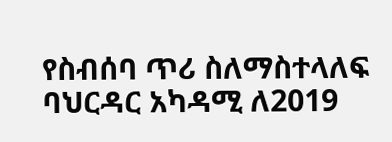የስብሰባ ጥሪ ስለማስተላለፍ ባህርዳር አካዳሚ ለ2019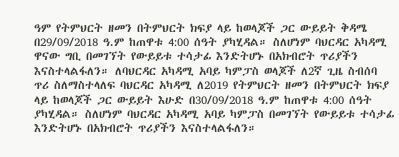ዓም የትምህርት ዘመን በትምህርት ክፍያ ላይ ከወላጆች ጋር ውይይት ቅዳሜ በ29/09/2018 ዓ.ም ከጠዋቱ 4:00 ሰዓት ያካሂዳል። ስለሆነም ባህርዳር አካዳሚ ዋናው ግቢ በመገኘት የውይይቱ ተሳታፊ እንድትሆኑ በአክብሮት ጥሪያችን እናስተላልፋለን። ለባህርዳር አካዳሚ አባይ ካምፓስ ወላጆች ለ2ኛ ጊዜ ስብሰባ ጥሪ ስለማስተላለፍ ባህርዳር አካዳሚ ለ2019 የትምህርት ዘመን በትምህርት ክፍያ ላይ ከወላጆች ጋር ውይይት እሁድ በ30/09/2018 ዓ.ም ከጠዋቱ 4:00 ሰዓት ያካሂዳል። ስለሆነም ባህርዳር አካዳሚ አባይ ካምፓስ በመገኘት የውይይቱ ተሳታፊ እንድትሆኑ በአክብሮት ጥሪያችን እናስተላልፋለን።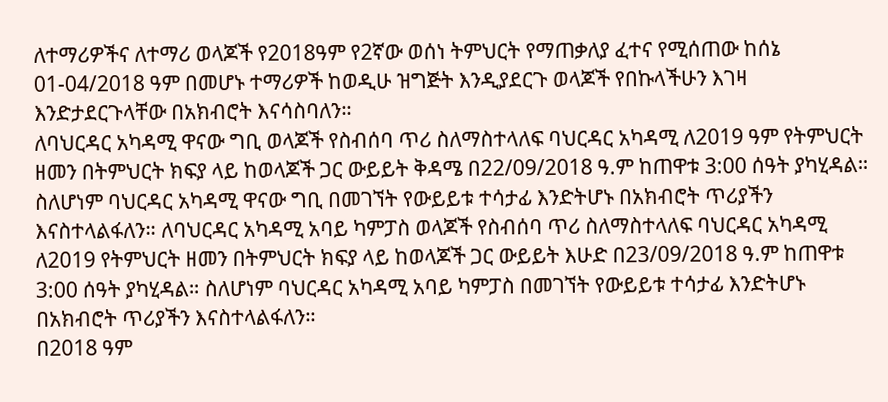ለተማሪዎችና ለተማሪ ወላጆች የ2018ዓም የ2ኛው ወሰነ ትምህርት የማጠቃለያ ፈተና የሚሰጠው ከሰኔ 01-04/2018 ዓም በመሆኑ ተማሪዎች ከወዲሁ ዝግጅት እንዲያደርጉ ወላጆች የበኩላችሁን እገዛ እንድታደርጉላቸው በአክብሮት እናሳስባለን።
ለባህርዳር አካዳሚ ዋናው ግቢ ወላጆች የስብሰባ ጥሪ ስለማስተላለፍ ባህርዳር አካዳሚ ለ2019 ዓም የትምህርት ዘመን በትምህርት ክፍያ ላይ ከወላጆች ጋር ውይይት ቅዳሜ በ22/09/2018 ዓ.ም ከጠዋቱ 3:00 ሰዓት ያካሂዳል። ስለሆነም ባህርዳር አካዳሚ ዋናው ግቢ በመገኘት የውይይቱ ተሳታፊ እንድትሆኑ በአክብሮት ጥሪያችን እናስተላልፋለን። ለባህርዳር አካዳሚ አባይ ካምፓስ ወላጆች የስብሰባ ጥሪ ስለማስተላለፍ ባህርዳር አካዳሚ ለ2019 የትምህርት ዘመን በትምህርት ክፍያ ላይ ከወላጆች ጋር ውይይት እሁድ በ23/09/2018 ዓ.ም ከጠዋቱ 3:00 ሰዓት ያካሂዳል። ስለሆነም ባህርዳር አካዳሚ አባይ ካምፓስ በመገኘት የውይይቱ ተሳታፊ እንድትሆኑ በአክብሮት ጥሪያችን እናስተላልፋለን።
በ2018 ዓም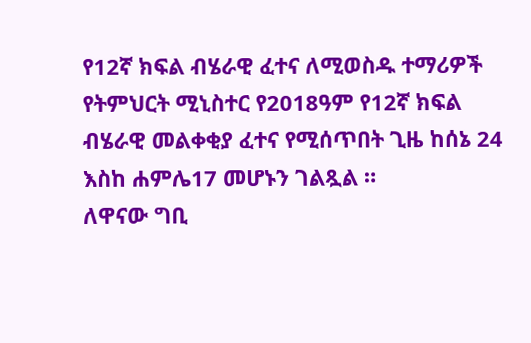የ12ኛ ክፍል ብሄራዊ ፈተና ለሚወስዱ ተማሪዎች የትምህርት ሚኒስተር የ2018ዓም የ12ኛ ክፍል ብሄራዊ መልቀቂያ ፈተና የሚሰጥበት ጊዜ ከሰኔ 24 እስከ ሐምሌ17 መሆኑን ገልጿል ።
ለዋናው ግቢ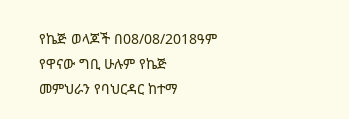የኬጅ ወላጆች በ08/08/2018ዓም የዋናው ግቢ ሁሉም የኬጅ መምህራን የባህርዳር ከተማ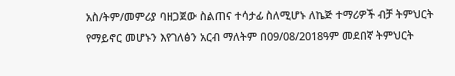አስ/ትም/መምሪያ ባዘጋጀው ስልጠና ተሳታፊ ስለሚሆኑ ለኬጅ ተማሪዎች ብቻ ትምህርት የማይኖር መሆኑን እየገለፅን አርብ ማለትም በ09/08/2018ዓም መደበኛ ትምህርት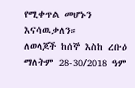የሚቀጥል መሆኑን እናሳዉቃለን።
ለወላጆች ከሰኞ እስከ ረቡዕ ማለትም 28-30/2018 ዓም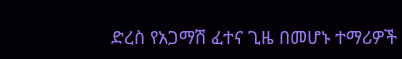ድረስ የአጋማሽ ፈተና ጊዜ በመሆኑ ተማሪዎች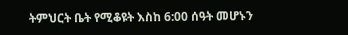ትምህርት ቤት የሚቆዩት እስከ 6:00 ሰዓት መሆኑን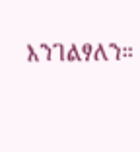እንገልፃለን።